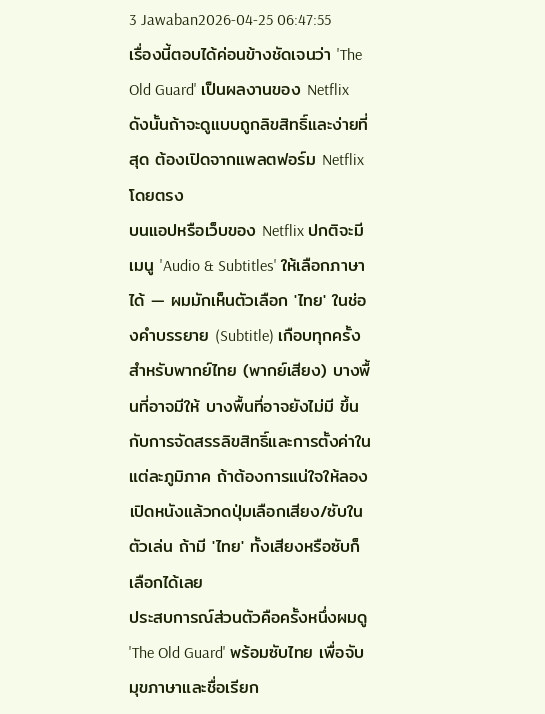3 Jawaban2026-04-25 06:47:55
เรื่องนี้ตอบได้ค่อนข้างชัดเจนว่า 'The Old Guard' เป็นผลงานของ Netflix ดังนั้นถ้าจะดูแบบถูกลิขสิทธิ์และง่ายที่สุด ต้องเปิดจากแพลตฟอร์ม Netflix โดยตรง
บนแอปหรือเว็บของ Netflix ปกติจะมีเมนู 'Audio & Subtitles' ให้เลือกภาษาได้ — ผมมักเห็นตัวเลือก 'ไทย' ในช่องคำบรรยาย (Subtitle) เกือบทุกครั้ง สำหรับพากย์ไทย (พากย์เสียง) บางพื้นที่อาจมีให้ บางพื้นที่อาจยังไม่มี ขึ้นกับการจัดสรรลิขสิทธิ์และการตั้งค่าในแต่ละภูมิภาค ถ้าต้องการแน่ใจให้ลองเปิดหนังแล้วกดปุ่มเลือกเสียง/ซับในตัวเล่น ถ้ามี 'ไทย' ทั้งเสียงหรือซับก็เลือกได้เลย
ประสบการณ์ส่วนตัวคือครั้งหนึ่งผมดู 'The Old Guard' พร้อมซับไทย เพื่อจับมุขภาษาและชื่อเรียก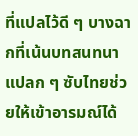ที่แปลไว้ดี ๆ บางฉากที่เน้นบทสนทนาแปลก ๆ ซับไทยช่วยให้เข้าอารมณ์ได้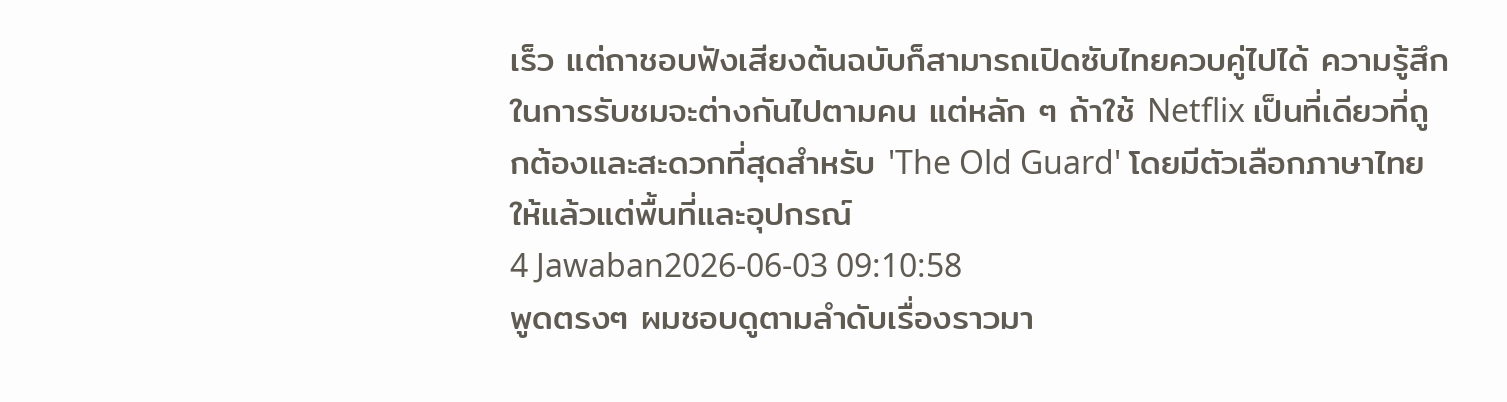เร็ว แต่ถาชอบฟังเสียงต้นฉบับก็สามารถเปิดซับไทยควบคู่ไปได้ ความรู้สึกในการรับชมจะต่างกันไปตามคน แต่หลัก ๆ ถ้าใช้ Netflix เป็นที่เดียวที่ถูกต้องและสะดวกที่สุดสำหรับ 'The Old Guard' โดยมีตัวเลือกภาษาไทยให้แล้วแต่พื้นที่และอุปกรณ์
4 Jawaban2026-06-03 09:10:58
พูดตรงๆ ผมชอบดูตามลำดับเรื่องราวมา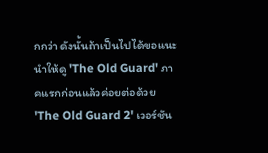กกว่า ดังนั้นถ้าเป็นไปได้ขอแนะนำให้ดู 'The Old Guard' ภาคแรกก่อนแล้วค่อยต่อด้วย 'The Old Guard 2' เวอร์ชัน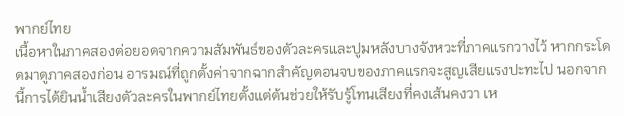พากย์ไทย
เนื้อหาในภาคสองต่อยอดจากความสัมพันธ์ของตัวละครและปูมหลังบางจังหวะที่ภาคแรกวางไว้ หากกระโดดมาดูภาคสองก่อน อารมณ์ที่ถูกตั้งค่าจากฉากสำคัญตอนจบของภาคแรกจะสูญเสียแรงปะทะไป นอกจากนี้การได้ยินน้ำเสียงตัวละครในพากย์ไทยตั้งแต่ต้นช่วยให้รับรู้โทนเสียงที่คงเส้นคงวา เห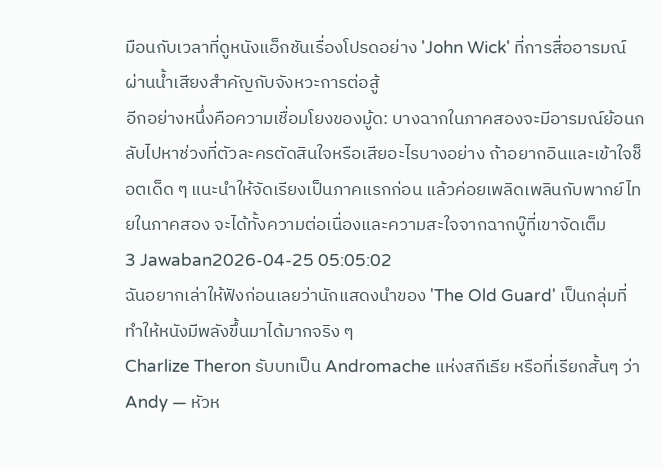มือนกับเวลาที่ดูหนังแอ็กชันเรื่องโปรดอย่าง 'John Wick' ที่การสื่ออารมณ์ผ่านน้ำเสียงสำคัญกับจังหวะการต่อสู้
อีกอย่างหนึ่งคือความเชื่อมโยงของมู้ด: บางฉากในภาคสองจะมีอารมณ์ย้อนกลับไปหาช่วงที่ตัวละครตัดสินใจหรือเสียอะไรบางอย่าง ถ้าอยากอินและเข้าใจช็อตเด็ด ๆ แนะนำให้จัดเรียงเป็นภาคแรกก่อน แล้วค่อยเพลิดเพลินกับพากย์ไทยในภาคสอง จะได้ทั้งความต่อเนื่องและความสะใจจากฉากบู๊ที่เขาจัดเต็ม
3 Jawaban2026-04-25 05:05:02
ฉันอยากเล่าให้ฟังก่อนเลยว่านักแสดงนำของ 'The Old Guard' เป็นกลุ่มที่ทำให้หนังมีพลังขึ้นมาได้มากจริง ๆ
Charlize Theron รับบทเป็น Andromache แห่งสกีเธีย หรือที่เรียกสั้นๆ ว่า Andy — หัวห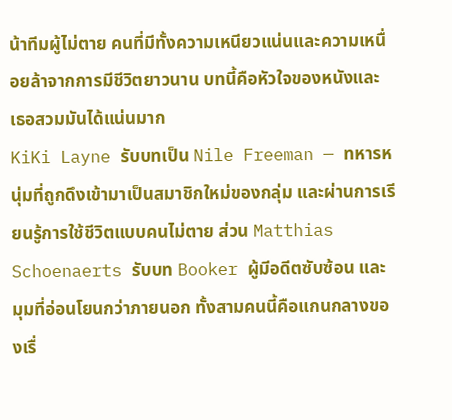น้าทีมผู้ไม่ตาย คนที่มีทั้งความเหนียวแน่นและความเหนื่อยล้าจากการมีชีวิตยาวนาน บทนี้คือหัวใจของหนังและเธอสวมมันได้แน่นมาก
KiKi Layne รับบทเป็น Nile Freeman — ทหารหนุ่มที่ถูกดึงเข้ามาเป็นสมาชิกใหม่ของกลุ่ม และผ่านการเรียนรู้การใช้ชีวิตแบบคนไม่ตาย ส่วน Matthias Schoenaerts รับบท Booker ผู้มีอดีตซับซ้อน และมุมที่อ่อนโยนกว่าภายนอก ทั้งสามคนนี้คือแกนกลางของเรื่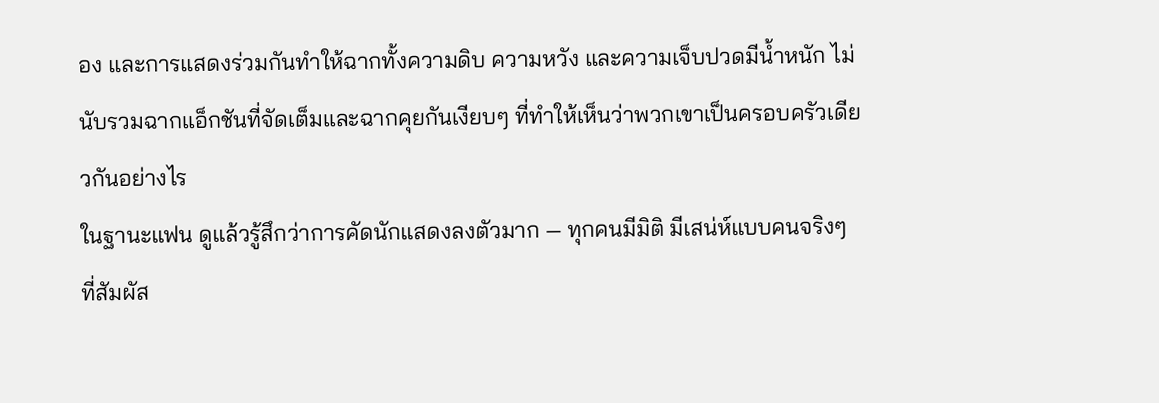อง และการแสดงร่วมกันทำให้ฉากทั้งความดิบ ความหวัง และความเจ็บปวดมีน้ำหนัก ไม่นับรวมฉากแอ็กชันที่จัดเต็มและฉากคุยกันเงียบๆ ที่ทำให้เห็นว่าพวกเขาเป็นครอบครัวเดียวกันอย่างไร
ในฐานะแฟน ดูแล้วรู้สึกว่าการคัดนักแสดงลงตัวมาก — ทุกคนมีมิติ มีเสน่ห์แบบคนจริงๆ ที่สัมผัส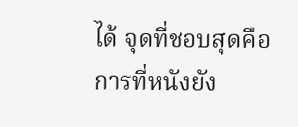ได้ จุดที่ชอบสุดคือการที่หนังยัง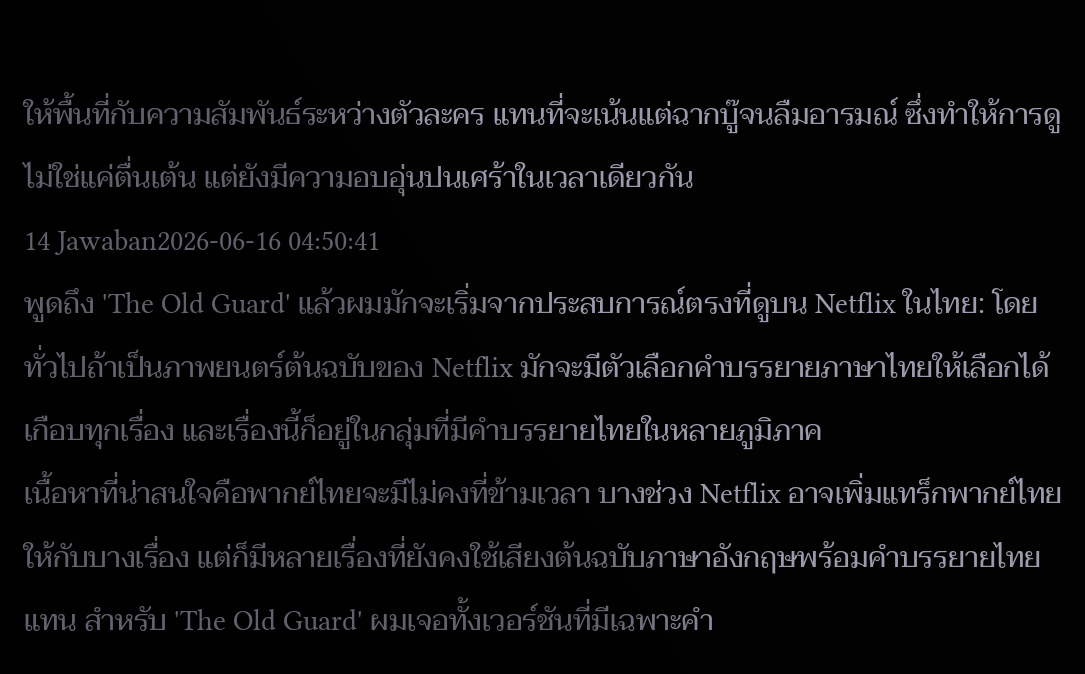ให้พื้นที่กับความสัมพันธ์ระหว่างตัวละคร แทนที่จะเน้นแต่ฉากบู๊จนลืมอารมณ์ ซึ่งทำให้การดูไม่ใช่แค่ตื่นเต้น แต่ยังมีความอบอุ่นปนเศร้าในเวลาเดียวกัน
14 Jawaban2026-06-16 04:50:41
พูดถึง 'The Old Guard' แล้วผมมักจะเริ่มจากประสบการณ์ตรงที่ดูบน Netflix ในไทย: โดยทั่วไปถ้าเป็นภาพยนตร์ต้นฉบับของ Netflix มักจะมีตัวเลือกคำบรรยายภาษาไทยให้เลือกได้เกือบทุกเรื่อง และเรื่องนี้ก็อยู่ในกลุ่มที่มีคำบรรยายไทยในหลายภูมิภาค
เนื้อหาที่น่าสนใจคือพากย์ไทยจะมีไม่คงที่ข้ามเวลา บางช่วง Netflix อาจเพิ่มแทร็กพากย์ไทยให้กับบางเรื่อง แต่ก็มีหลายเรื่องที่ยังคงใช้เสียงต้นฉบับภาษาอังกฤษพร้อมคำบรรยายไทยแทน สำหรับ 'The Old Guard' ผมเจอทั้งเวอร์ชันที่มีเฉพาะคำ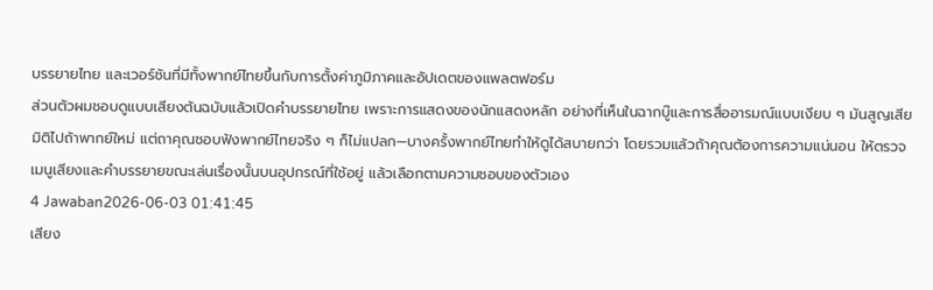บรรยายไทย และเวอร์ชันที่มีทั้งพากย์ไทยขึ้นกับการตั้งค่าภูมิภาคและอัปเดตของแพลตฟอร์ม
ส่วนตัวผมชอบดูแบบเสียงต้นฉบับแล้วเปิดคำบรรยายไทย เพราะการแสดงของนักแสดงหลัก อย่างที่เห็นในฉากบู๊และการสื่ออารมณ์แบบเงียบ ๆ มันสูญเสียมิติไปถ้าพากย์ใหม่ แต่ถาคุณชอบฟังพากย์ไทยจริง ๆ ก็ไม่แปลก—บางครั้งพากย์ไทยทำให้ดูได้สบายกว่า โดยรวมแล้วถ้าคุณต้องการความแน่นอน ให้ตรวจเมนูเสียงและคำบรรยายขณะเล่นเรื่องนั้นบนอุปกรณ์ที่ใช้อยู่ แล้วเลือกตามความชอบของตัวเอง
4 Jawaban2026-06-03 01:41:45
เสียง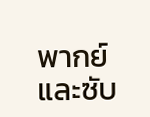พากย์และซับ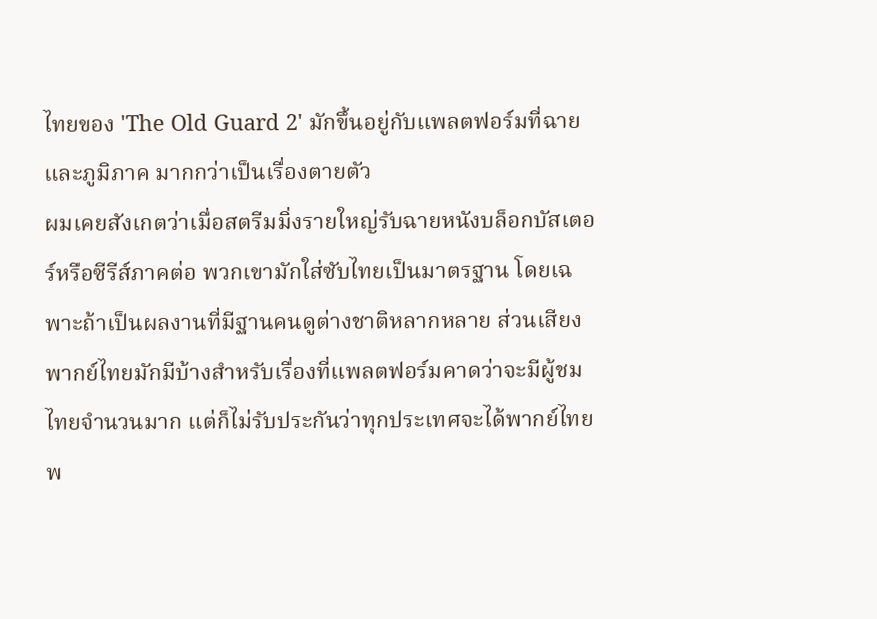ไทยของ 'The Old Guard 2' มักขึ้นอยู่กับแพลตฟอร์มที่ฉายและภูมิภาค มากกว่าเป็นเรื่องตายตัว
ผมเคยสังเกตว่าเมื่อสตรีมมิ่งรายใหญ่รับฉายหนังบล็อกบัสเตอร์หรือซีรีส์ภาคต่อ พวกเขามักใส่ซับไทยเป็นมาตรฐาน โดยเฉพาะถ้าเป็นผลงานที่มีฐานคนดูต่างชาติหลากหลาย ส่วนเสียงพากย์ไทยมักมีบ้างสำหรับเรื่องที่แพลตฟอร์มคาดว่าจะมีผู้ชมไทยจำนวนมาก แต่ก็ไม่รับประกันว่าทุกประเทศจะได้พากย์ไทยพ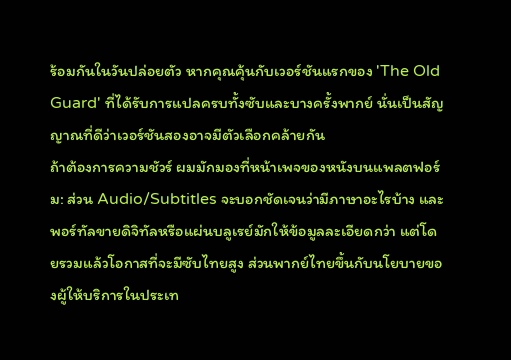ร้อมกันในวันปล่อยตัว หากคุณคุ้นกับเวอร์ชันแรกของ 'The Old Guard' ที่ได้รับการแปลครบทั้งซับและบางครั้งพากย์ นั่นเป็นสัญญาณที่ดีว่าเวอร์ชันสองอาจมีตัวเลือกคล้ายกัน
ถ้าต้องการความชัวร์ ผมมักมองที่หน้าเพจของหนังบนแพลตฟอร์ม: ส่วน Audio/Subtitles จะบอกชัดเจนว่ามีภาษาอะไรบ้าง และพอร์ทัลขายดิจิทัลหรือแผ่นบลูเรย์มักให้ข้อมูลละเอียดกว่า แต่โดยรวมแล้วโอกาสที่จะมีซับไทยสูง ส่วนพากย์ไทยขึ้นกับนโยบายของผู้ให้บริการในประเท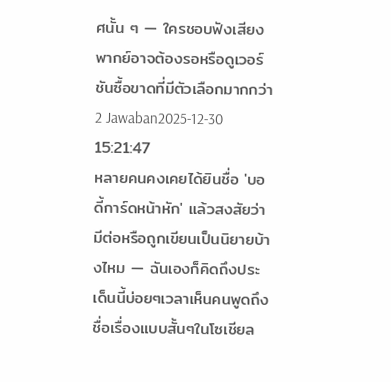ศนั้น ๆ — ใครชอบฟังเสียงพากย์อาจต้องรอหรือดูเวอร์ชันซื้อขาดที่มีตัวเลือกมากกว่า
2 Jawaban2025-12-30 15:21:47
หลายคนคงเคยได้ยินชื่อ 'บอดี้การ์ดหน้าหัก' แล้วสงสัยว่ามีต่อหรือถูกเขียนเป็นนิยายบ้างไหม — ฉันเองก็คิดถึงประเด็นนี้บ่อยๆเวลาเห็นคนพูดถึงชื่อเรื่องแบบสั้นๆในโซเชียล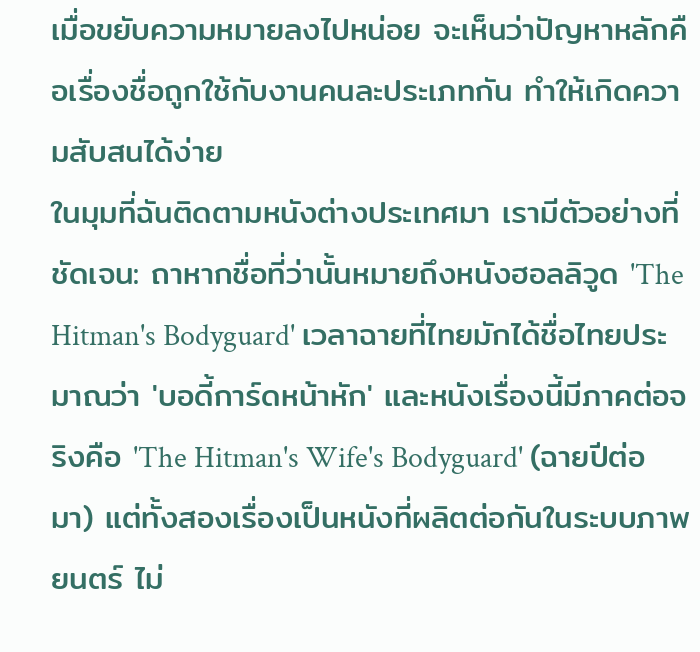เมื่อขยับความหมายลงไปหน่อย จะเห็นว่าปัญหาหลักคือเรื่องชื่อถูกใช้กับงานคนละประเภทกัน ทำให้เกิดความสับสนได้ง่าย
ในมุมที่ฉันติดตามหนังต่างประเทศมา เรามีตัวอย่างที่ชัดเจน: ถาหากชื่อที่ว่านั้นหมายถึงหนังฮอลลิวูด 'The Hitman's Bodyguard' เวลาฉายที่ไทยมักได้ชื่อไทยประมาณว่า 'บอดี้การ์ดหน้าหัก' และหนังเรื่องนี้มีภาคต่อจริงคือ 'The Hitman's Wife's Bodyguard' (ฉายปีต่อมา) แต่ทั้งสองเรื่องเป็นหนังที่ผลิตต่อกันในระบบภาพยนตร์ ไม่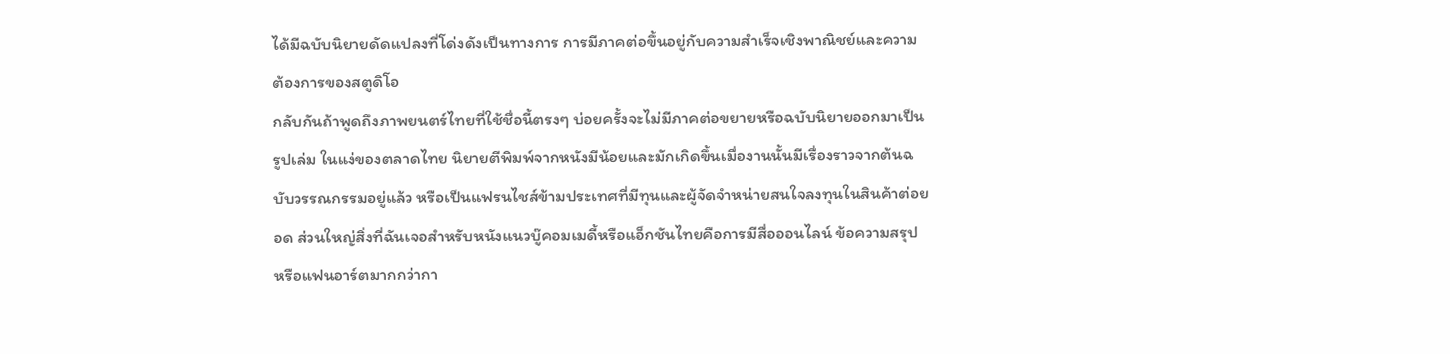ได้มีฉบับนิยายดัดแปลงที่โด่งดังเป็นทางการ การมีภาคต่อขึ้นอยู่กับความสำเร็จเชิงพาณิชย์และความต้องการของสตูดิโอ
กลับกันถ้าพูดถึงภาพยนตร์ไทยที่ใช้ชื่อนี้ตรงๆ บ่อยครั้งจะไม่มีภาคต่อขยายหรือฉบับนิยายออกมาเป็นรูปเล่ม ในแง่ของตลาดไทย นิยายตีพิมพ์จากหนังมีน้อยและมักเกิดขึ้นเมื่องานนั้นมีเรื่องราวจากต้นฉบับวรรณกรรมอยู่แล้ว หรือเป็นแฟรนไชส์ข้ามประเทศที่มีทุนและผู้จัดจำหน่ายสนใจลงทุนในสินค้าต่อยอด ส่วนใหญ่สิ่งที่ฉันเจอสำหรับหนังแนวบู๊คอมเมดี้หรือแอ็กชันไทยคือการมีสื่อออนไลน์ ข้อความสรุป หรือแฟนอาร์ตมากกว่ากา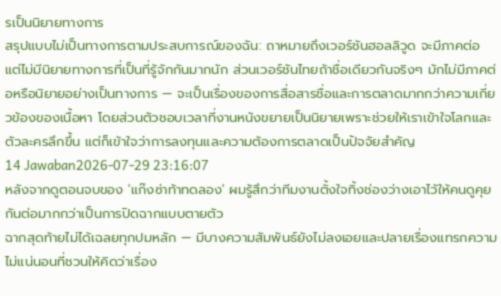รเป็นนิยายทางการ
สรุปแบบไม่เป็นทางการตามประสบการณ์ของฉัน: ถาหมายถึงเวอร์ชันฮอลลิวูด จะมีภาคต่อ แต่ไม่มีนิยายทางการที่เป็นที่รู้จักกันมากนัก ส่วนเวอร์ชันไทยถ้าชื่อเดียวกันจริงๆ มักไม่มีภาคต่อหรือนิยายอย่างเป็นทางการ — จะเป็นเรื่องของการสื่อสารชื่อและการตลาดมากกว่าความเกี่ยวข้องของเนื้อหา โดยส่วนตัวชอบเวลาที่งานหนังขยายเป็นนิยายเพราะช่วยให้เราเข้าใจโลกและตัวละครลึกขึ้น แต่ก็เข้าใจว่าการลงทุนและความต้องการตลาดเป็นปัจจัยสำคัญ
14 Jawaban2026-07-29 23:16:07
หลังจากดูตอนจบของ 'แก๊งซ่าท้าทดลอง' ผมรู้สึกว่าทีมงานตั้งใจทิ้งช่องว่างเอาไว้ให้คนดูคุยกันต่อมากกว่าเป็นการปิดฉากแบบตายตัว
ฉากสุดท้ายไม่ได้เฉลยทุกปมหลัก — มีบางความสัมพันธ์ยังไม่ลงเอยและปลายเรื่องแทรกความไม่แน่นอนที่ชวนให้คิดว่าเรื่อง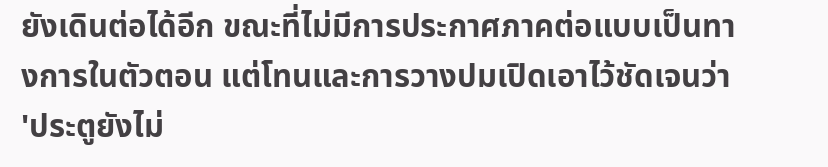ยังเดินต่อได้อีก ขณะที่ไม่มีการประกาศภาคต่อแบบเป็นทางการในตัวตอน แต่โทนและการวางปมเปิดเอาไว้ชัดเจนว่า 'ประตูยังไม่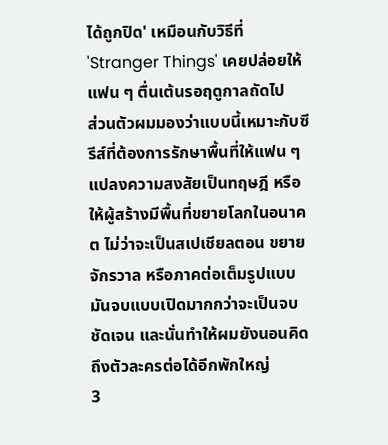ได้ถูกปิด' เหมือนกับวิธีที่ 'Stranger Things' เคยปล่อยให้แฟน ๆ ตื่นเต้นรอฤดูกาลถัดไป
ส่วนตัวผมมองว่าแบบนี้เหมาะกับซีรีส์ที่ต้องการรักษาพื้นที่ให้แฟน ๆ แปลงความสงสัยเป็นทฤษฎี หรือให้ผู้สร้างมีพื้นที่ขยายโลกในอนาคต ไม่ว่าจะเป็นสเปเชียลตอน ขยายจักรวาล หรือภาคต่อเต็มรูปแบบ มันจบแบบเปิดมากกว่าจะเป็นจบชัดเจน และนั่นทำให้ผมยังนอนคิดถึงตัวละครต่อได้อีกพักใหญ่
3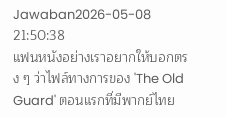Jawaban2026-05-08 21:50:38
แฟนหนังอย่างเราอยากให้บอกตรง ๆ ว่าไฟล์ทางการของ 'The Old Guard' ตอนแรกที่มีพากย์ไทย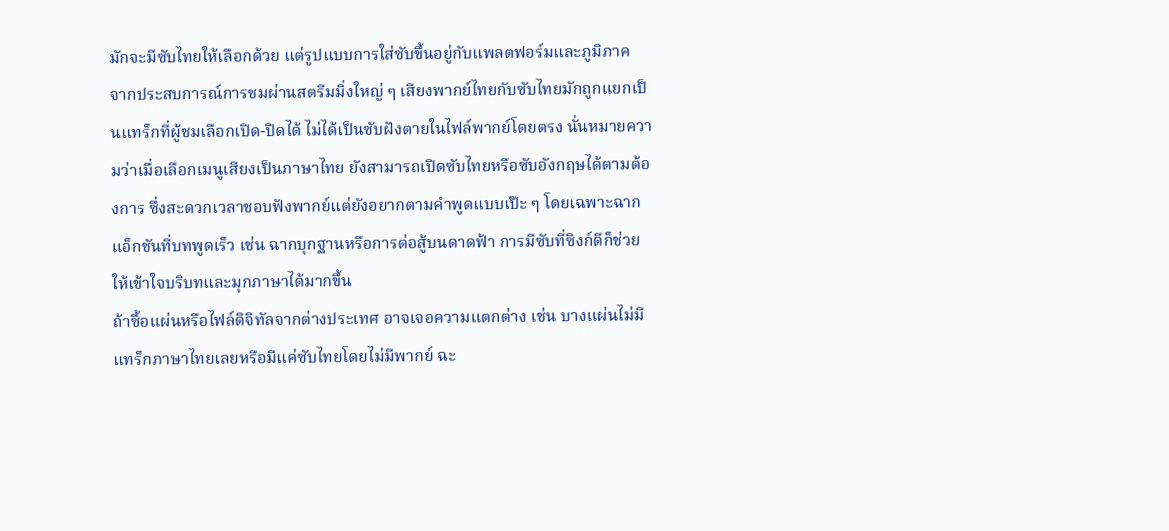มักจะมีซับไทยให้เลือกด้วย แต่รูปแบบการใส่ซับขึ้นอยู่กับแพลตฟอร์มและภูมิภาค
จากประสบการณ์การชมผ่านสตรีมมิ่งใหญ่ ๆ เสียงพากย์ไทยกับซับไทยมักถูกแยกเป็นแทร็กที่ผู้ชมเลือกเปิด-ปิดได้ ไม่ได้เป็นซับฝังตายในไฟล์พากย์โดยตรง นั่นหมายความว่าเมื่อเลือกเมนูเสียงเป็นภาษาไทย ยังสามารถเปิดซับไทยหรือซับอังกฤษได้ตามต้องการ ซึ่งสะดวกเวลาชอบฟังพากย์แต่ยังอยากตามคำพูดแบบเป๊ะ ๆ โดยเฉพาะฉากแอ็กชันที่บทพูดเร็ว เช่น ฉากบุกฐานหรือการต่อสู้บนดาดฟ้า การมีซับที่ซิงก์ดีก็ช่วยให้เข้าใจบริบทและมุกภาษาได้มากขึ้น
ถ้าซื้อแผ่นหรือไฟล์ดิจิทัลจากต่างประเทศ อาจเจอความแตกต่าง เช่น บางแผ่นไม่มีแทร็กภาษาไทยเลยหรือมีแค่ซับไทยโดยไม่มีพากย์ ฉะ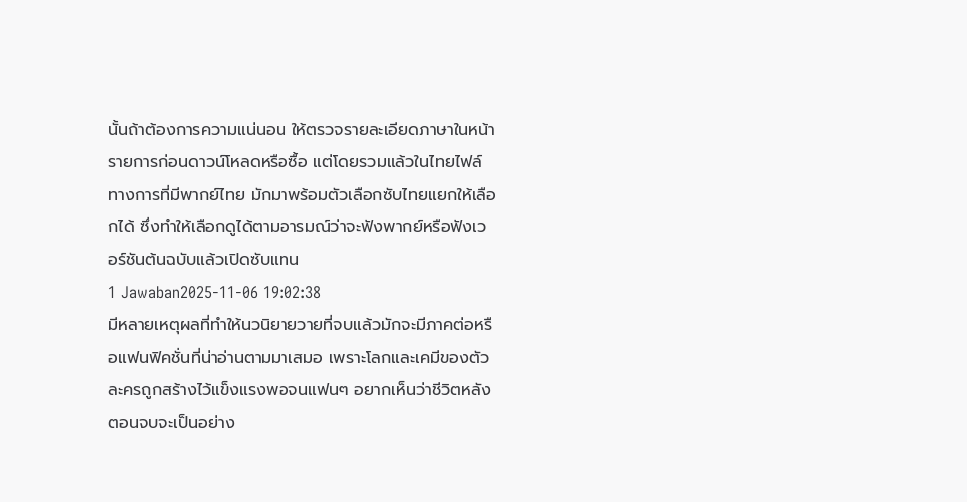นั้นถ้าต้องการความแน่นอน ให้ตรวจรายละเอียดภาษาในหน้ารายการก่อนดาวน์โหลดหรือซื้อ แต่โดยรวมแล้วในไทยไฟล์ทางการที่มีพากย์ไทย มักมาพร้อมตัวเลือกซับไทยแยกให้เลือกได้ ซึ่งทำให้เลือกดูได้ตามอารมณ์ว่าจะฟังพากย์หรือฟังเวอร์ชันต้นฉบับแล้วเปิดซับแทน
1 Jawaban2025-11-06 19:02:38
มีหลายเหตุผลที่ทำให้นวนิยายวายที่จบแล้วมักจะมีภาคต่อหรือแฟนฟิคชั่นที่น่าอ่านตามมาเสมอ เพราะโลกและเคมีของตัวละครถูกสร้างไว้แข็งแรงพอจนแฟนๆ อยากเห็นว่าชีวิตหลังตอนจบจะเป็นอย่าง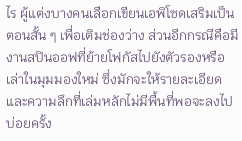ไร ผู้แต่งบางคนเลือกเขียนเอพิโซดเสริมเป็นตอนสั้น ๆ เพื่อเติมช่องว่าง ส่วนอีกกรณีคือมีงานสปินออฟที่ย้ายโฟกัสไปยังตัวรองหรือเล่าในมุมมองใหม่ ซึ่งมักจะให้รายละเอียดและความลึกที่เล่มหลักไม่มีพื้นที่พอจะลงไป บ่อยครั้ง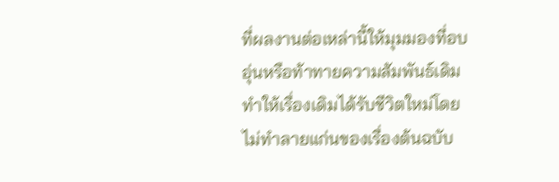ที่ผลงานต่อเหล่านี้ให้มุมมองที่อบอุ่นหรือท้าทายความสัมพันธ์เดิม ทำให้เรื่องเดิมได้รับชีวิตใหม่โดยไม่ทำลายแก่นของเรื่องต้นฉบับ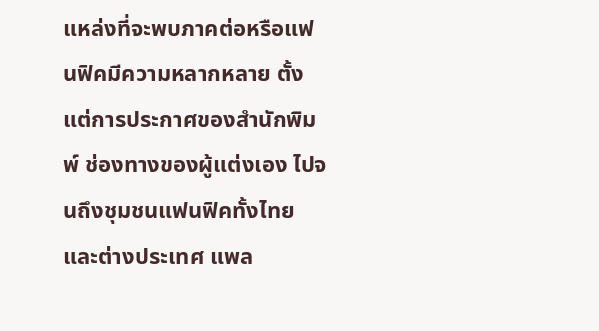แหล่งที่จะพบภาคต่อหรือแฟนฟิคมีความหลากหลาย ตั้งแต่การประกาศของสำนักพิมพ์ ช่องทางของผู้แต่งเอง ไปจนถึงชุมชนแฟนฟิคทั้งไทยและต่างประเทศ แพล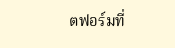ตฟอร์มที่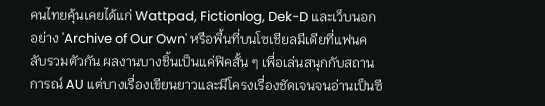คนไทยคุ้นเคยได้แก่ Wattpad, Fictionlog, Dek-D และเว็บนอกอย่าง 'Archive of Our Own' หรือพื้นที่บนโซเชียลมีเดียที่แฟนคลับรวมตัวกัน ผลงานบางชิ้นเป็นแค่ฟิคสั้น ๆ เพื่อเล่นสนุกกับสถานการณ์ AU แต่บางเรื่องเขียนยาวและมีโครงเรื่องชัดเจนจนอ่านเป็นซี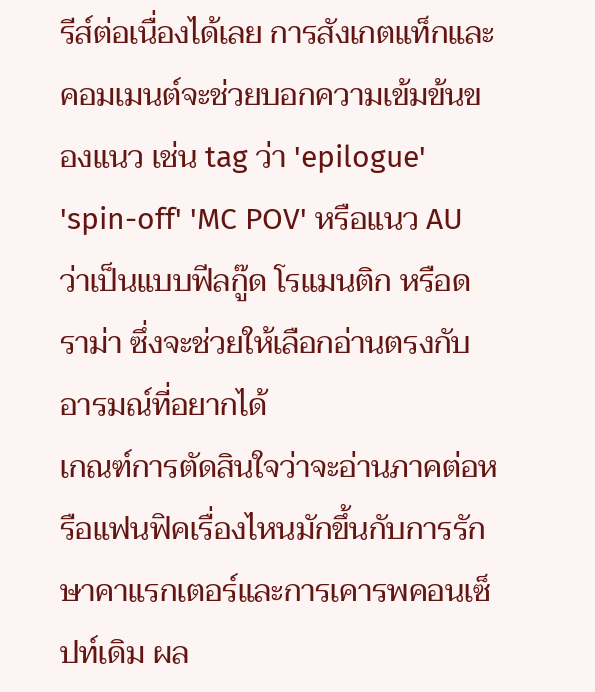รีส์ต่อเนื่องได้เลย การสังเกตแท็กและคอมเมนต์จะช่วยบอกความเข้มข้นของแนว เช่น tag ว่า 'epilogue' 'spin-off' 'MC POV' หรือแนว AU ว่าเป็นแบบฟีลกู๊ด โรแมนติก หรือดราม่า ซึ่งจะช่วยให้เลือกอ่านตรงกับอารมณ์ที่อยากได้
เกณฑ์การตัดสินใจว่าจะอ่านภาคต่อหรือแฟนฟิคเรื่องไหนมักขึ้นกับการรักษาคาแรกเตอร์และการเคารพคอนเซ็ปท์เดิม ผล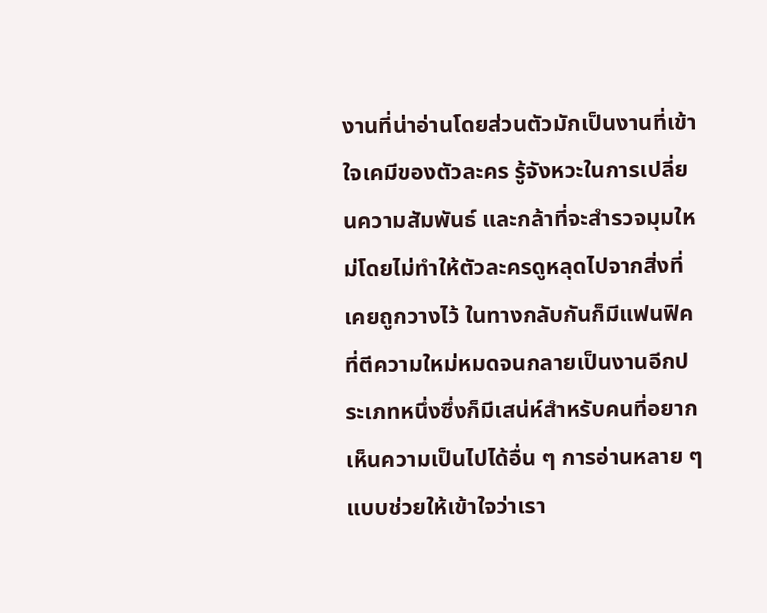งานที่น่าอ่านโดยส่วนตัวมักเป็นงานที่เข้าใจเคมีของตัวละคร รู้จังหวะในการเปลี่ยนความสัมพันธ์ และกล้าที่จะสำรวจมุมใหม่โดยไม่ทำให้ตัวละครดูหลุดไปจากสิ่งที่เคยถูกวางไว้ ในทางกลับกันก็มีแฟนฟิคที่ตีความใหม่หมดจนกลายเป็นงานอีกประเภทหนึ่งซึ่งก็มีเสน่ห์สำหรับคนที่อยากเห็นความเป็นไปได้อื่น ๆ การอ่านหลาย ๆ แบบช่วยให้เข้าใจว่าเรา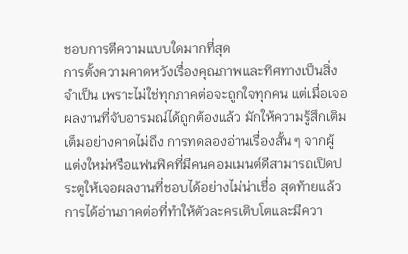ชอบการตีความแบบใดมากที่สุด
การตั้งความคาดหวังเรื่องคุณภาพและทิศทางเป็นสิ่งจำเป็น เพราะไม่ใช่ทุกภาคต่อจะถูกใจทุกคน แต่เมื่อเจอผลงานที่จับอารมณ์ได้ถูกต้องแล้ว มักให้ความรู้สึกเติมเต็มอย่างคาดไม่ถึง การทดลองอ่านเรื่องสั้น ๆ จากผู้แต่งใหม่หรือแฟนฟิคที่มีคนคอมเมนต์ดีสามารถเปิดประตูให้เจอผลงานที่ชอบได้อย่างไม่น่าเชื่อ สุดท้ายแล้วการได้อ่านภาคต่อที่ทำให้ตัวละครเติบโตและมีควา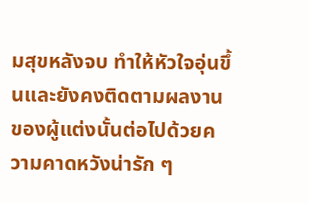มสุขหลังจบ ทำให้หัวใจอุ่นขึ้นและยังคงติดตามผลงานของผู้แต่งนั้นต่อไปด้วยความคาดหวังน่ารัก ๆ